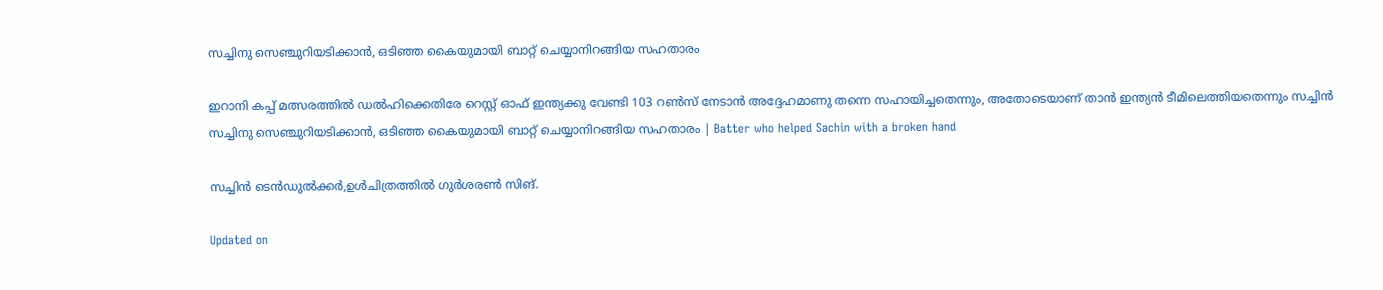സച്ചിനു സെഞ്ചുറിയടിക്കാൻ, ഒടിഞ്ഞ കൈയുമായി ബാറ്റ് ചെയ്യാനിറങ്ങിയ സഹതാരം

ഇറാനി കപ്പ് മത്സരത്തിൽ ഡൽഹിക്കെതിരേ റെസ്റ്റ് ഓഫ് ഇന്ത്യക്കു വേണ്ടി 103 റൺസ് നേടാൻ അദ്ദേഹമാണു തന്നെ സഹായിച്ചതെന്നും, അതോടെയാണ് താൻ ഇന്ത്യൻ ടീമിലെത്തിയതെന്നും സച്ചിൻ
സച്ചിനു സെഞ്ചുറിയടിക്കാൻ, ഒടിഞ്ഞ കൈയുമായി ബാറ്റ് ചെയ്യാനിറങ്ങിയ സഹതാരം | Batter who helped Sachin with a broken hand

സച്ചിൻ ടെൻഡുൽക്കർ,ഉൾചിത്രത്തിൽ ഗുർശരൺ സിങ്.

Updated on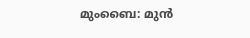മുംബൈ: മുൻ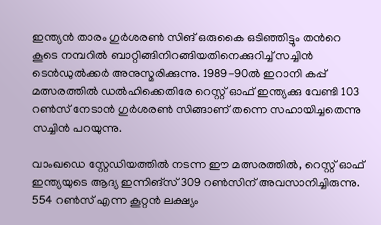ഇന്ത്യൻ താരം ഗുർശരൺ സിങ് ഒരുകൈ ഒടിഞ്ഞിട്ടും തന്‍റെ കൂടെ നമ്പറിൽ ബാറ്റിങ്ങിനിറങ്ങിയതിനെക്കുറിച്ച് സച്ചിൻ ടെൻഡുൽക്കർ അനുസ്മരിക്കുന്നു. 1989-90ൽ ഇറാനി കപ്പ് മത്സരത്തിൽ ഡൽഹിക്കെതിരേ റെസ്റ്റ് ഓഫ് ഇന്ത്യക്കു വേണ്ടി 103 റൺസ് നേടാൻ ഗുർശരൺ സിങ്ങാണ് തന്നെ സഹായിച്ചതെന്നു സച്ചിൻ പറയുന്നു.

വാംഖഡെ സ്റ്റേഡിയത്തിൽ നടന്ന ഈ മത്സരത്തിൽ, റെസ്റ്റ് ഓഫ് ഇന്ത്യയുടെ ആദ്യ ഇന്നിങ്സ് 309 റൺസിന് അവസാനിച്ചിരുന്നു. 554 റൺസ് എന്ന കൂറ്റൻ ലക്ഷ്യം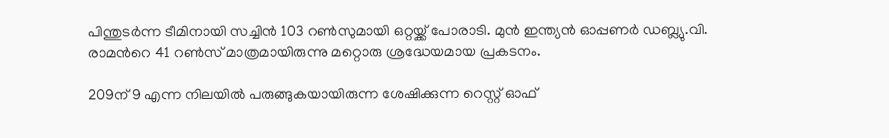പിന്തുടർന്ന ടീമിനായി സച്ചിൻ 103 റൺസുമായി ഒറ്റയ്ക്ക് പോരാടി. മുൻ ഇന്ത്യൻ ഓപ്പണർ ഡബ്ല്യു.വി. രാമന്‍റെ 41 റൺസ് മാത്രമായിരുന്നു മറ്റൊരു ശ്രദ്ധേയമായ പ്രകടനം.

209ന് 9 എന്ന നിലയിൽ പരുങ്ങുകയായിരുന്ന ശേഷിക്കുന്ന റെസ്റ്റ് ഓഫ്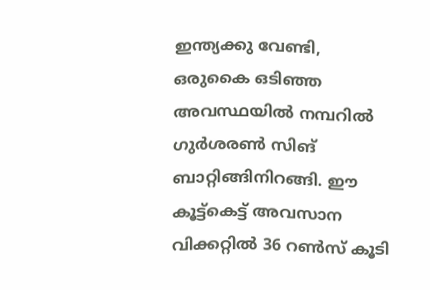ഇന്ത്യക്കു വേണ്ടി, ഒരുകൈ ഒടിഞ്ഞ അവസ്ഥയിൽ നമ്പറിൽ ഗുർശരൺ സിങ് ബാറ്റിങ്ങിനിറങ്ങി. ഈ കൂട്ട്കെട്ട് അവസാന വിക്കറ്റിൽ 36 റൺസ് കൂടി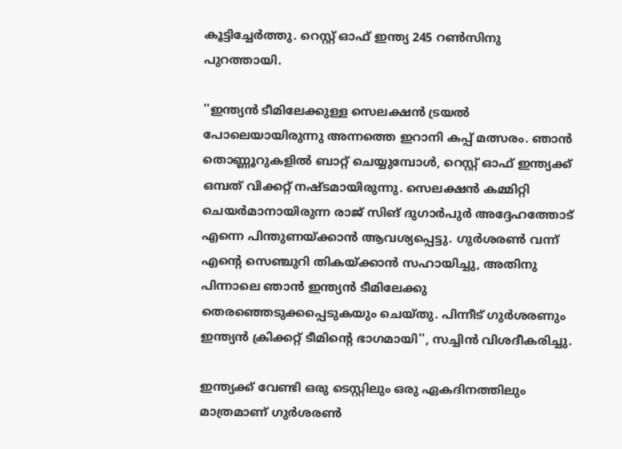കൂട്ടിച്ചേർത്തു. റെസ്റ്റ് ഓഫ് ഇന്ത്യ 245 റൺസിനു പുറത്തായി.

''ഇന്ത്യൻ ടീമിലേക്കുള്ള സെലക്ഷൻ ട്രയൽ പോലെയായിരുന്നു അന്നത്തെ ഇറാനി കപ്പ് മത്സരം. ഞാൻ തൊണ്ണൂറുകളിൽ ബാറ്റ് ചെയ്യുമ്പോൾ, റെസ്റ്റ് ഓഫ് ഇന്ത്യക്ക് ഒമ്പത് വിക്കറ്റ് നഷ്ടമായിരുന്നു. സെലക്ഷൻ കമ്മിറ്റി ചെയർമാനായിരുന്ന രാജ് സിങ് ദുഗാർപുർ അദ്ദേഹത്തോട് എന്നെ പിന്തുണയ്ക്കാൻ ആവശ്യപ്പെട്ടു. ഗുർശരൺ വന്ന് എന്‍റെ സെഞ്ചുറി തികയ്ക്കാൻ സഹായിച്ചു, അതിനു പിന്നാലെ ഞാൻ ഇന്ത്യൻ ടീമിലേക്കു തെരഞ്ഞെടുക്കപ്പെടുകയും ചെയ്തു. പിന്നീട് ഗുർശരണും ഇന്ത്യൻ ക്രിക്കറ്റ് ടീമിന്‍റെ ഭാഗമായി'', സച്ചിൻ വിശദീകരിച്ചു.

ഇന്ത്യക്ക് വേണ്ടി ഒരു ടെസ്റ്റിലും ഒരു ഏകദിനത്തിലും മാത്രമാണ് ഗുർശരൺ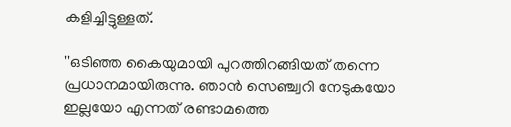കളിച്ചിട്ടുള്ളത്.

''ഒടിഞ്ഞ കൈയുമായി പുറത്തിറങ്ങിയത് തന്നെ പ്രധാനമായിരുന്നു. ഞാൻ സെഞ്ച്വറി നേടുകയോ ഇല്ലയോ എന്നത് രണ്ടാമത്തെ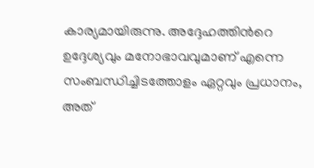കാര്യമായിരുന്നു. അദ്ദേഹത്തിന്‍റെ ഉദ്ദേശ്യവും മനോഭാവവുമാണ് എന്നെ സംബന്ധിച്ചിടത്തോളം ഏറ്റവും പ്രധാനം, അത്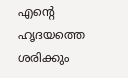എന്‍റെ ഹൃദയത്തെ ശരിക്കും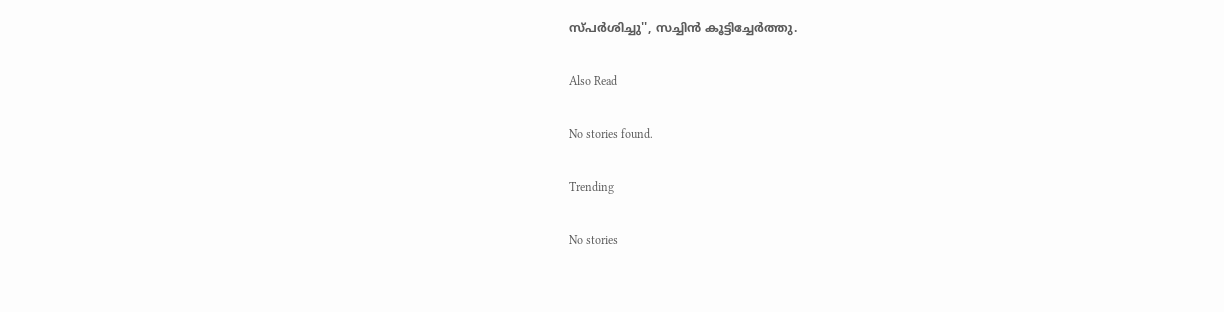സ്പർശിച്ചു'', സച്ചിൻ കൂട്ടിച്ചേർത്തു.

Also Read

No stories found.

Trending

No stories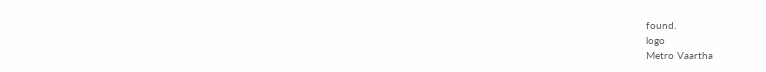found.
logo
Metro Vaartha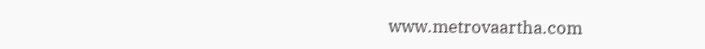www.metrovaartha.com